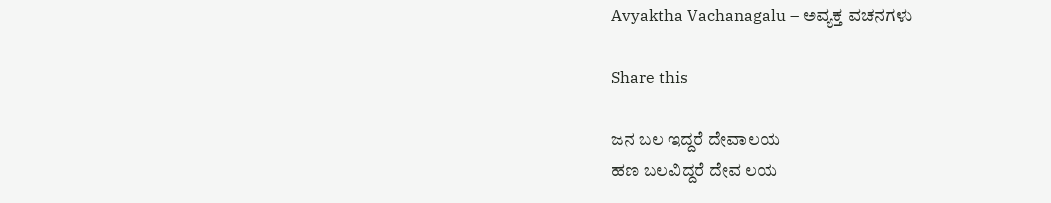Avyaktha Vachanagalu – ಅವ್ಯಕ್ತ ವಚನಗಳು

Share this

ಜನ ಬಲ ಇದ್ದರೆ ದೇವಾಲಯ
ಹಣ ಬಲವಿದ್ದರೆ ದೇವ ಲಯ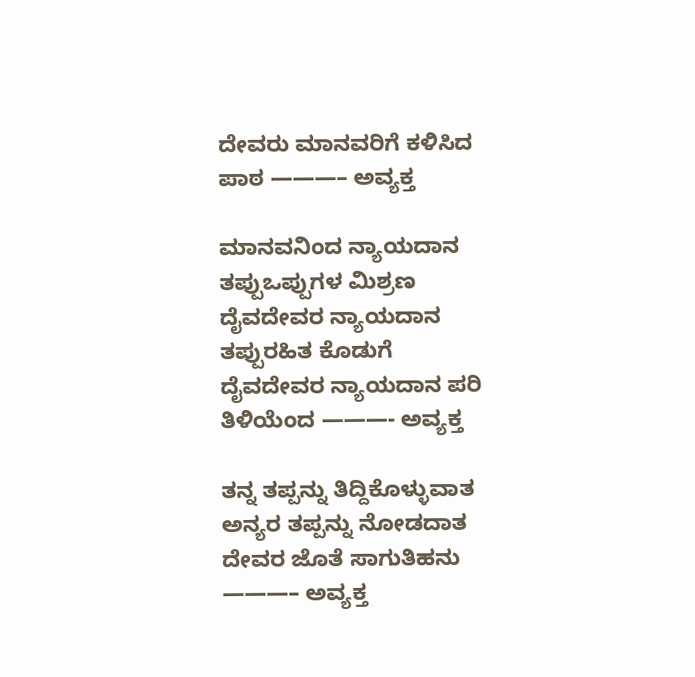ದೇವರು ಮಾನವರಿಗೆ ಕಳಿಸಿದ ಪಾಠ ———– ಅವ್ಯಕ್ತ

ಮಾನವನಿಂದ ನ್ಯಾಯದಾನ ತಪ್ಪುಒಪ್ಪುಗಳ ಮಿಶ್ರಣ
ದೈವದೇವರ ನ್ಯಾಯದಾನ ತಪ್ಪುರಹಿತ ಕೊಡುಗೆ
ದೈವದೇವರ ನ್ಯಾಯದಾನ ಪರಿ ತಿಳಿಯೆಂದ ———- ಅವ್ಯಕ್ತ

ತನ್ನ ತಪ್ಪನ್ನು ತಿದ್ದಿಕೊಳ್ಳುವಾತ
ಅನ್ಯರ ತಪ್ಪನ್ನು ನೋಡದಾತ
ದೇವರ ಜೊತೆ ಸಾಗುತಿಹನು ———– ಅವ್ಯಕ್ತ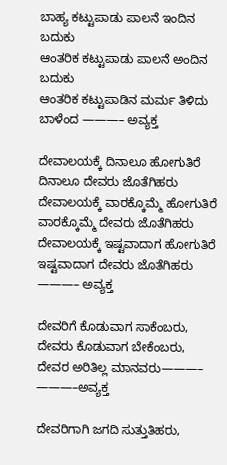ಬಾಹ್ಯ ಕಟ್ಟುಪಾಡು ಪಾಲನೆ ಇಂದಿನ ಬದುಕು
ಆಂತರಿಕ ಕಟ್ಟುಪಾಡು ಪಾಲನೆ ಅಂದಿನ ಬದುಕು
ಆಂತರಿಕ ಕಟ್ಟುಪಾಡಿನ ಮರ್ಮ ತಿಳಿದು ಬಾಳೆಂದ ———– ಅವ್ಯಕ್ತ

ದೇವಾಲಯಕ್ಕೆ ದಿನಾಲೂ ಹೋಗುತಿರೆ ದಿನಾಲೂ ದೇವರು ಜೊತೆಗಿಹರು
ದೇವಾಲಯಕ್ಕೆ ವಾರಕ್ಕೊಮ್ಮೆ ಹೋಗುತಿರೆ ವಾರಕ್ಕೊಮ್ಮೆ ದೇವರು ಜೊತೆಗಿಹರು
ದೇವಾಲಯಕ್ಕೆ ಇಷ್ಟವಾದಾಗ ಹೋಗುತಿರೆ ಇಷ್ಟವಾದಾಗ ದೇವರು ಜೊತೆಗಿಹರು ———– ಅವ್ಯಕ್ತ

ದೇವರಿಗೆ ಕೊಡುವಾಗ ಸಾಕೆಂಬರು,
ದೇವರು ಕೊಡುವಾಗ ಬೇಕೆಂಬರು,
ದೇವರ ಅರಿತಿಲ್ಲ ಮಾನವರು———– ———–ಅವ್ಯಕ್ತ

ದೇವರಿಗಾಗಿ ಜಗದಿ ಸುತ್ತುತಿಹರು,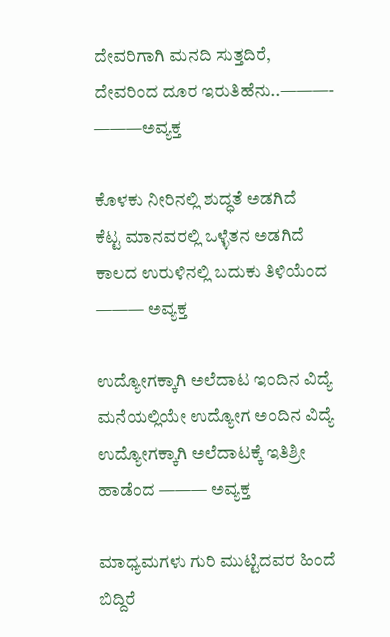ದೇವರಿಗಾಗಿ ಮನದಿ ಸುತ್ತದಿರೆ,
ದೇವರಿಂದ ದೂರ ಇರುತಿಹೆನು..———- ———ಅವ್ಯಕ್ತ

ಕೊಳಕು ನೀರಿನಲ್ಲಿ ಶುದ್ಧತೆ ಅಡಗಿದೆ
ಕೆಟ್ಟ ಮಾನವರಲ್ಲಿ ಒಳ್ಳೆತನ ಅಡಗಿದೆ
ಕಾಲದ ಉರುಳಿನಲ್ಲಿ ಬದುಕು ತಿಳಿಯೆಂದ ——— ಅವ್ಯಕ್ತ

ಉದ್ಯೋಗಕ್ಕಾಗಿ ಅಲೆದಾಟ ಇಂದಿನ ವಿದ್ಯೆ
ಮನೆಯಲ್ಲಿಯೇ ಉದ್ಯೋಗ ಅಂದಿನ ವಿದ್ಯೆ
ಉದ್ಯೋಗಕ್ಕಾಗಿ ಅಲೆದಾಟಕ್ಕೆ ಇತಿಶ್ರೀ ಹಾಡೆಂದ ——— ಅವ್ಯಕ್ತ

ಮಾಧ್ಯಮಗಳು ಗುರಿ ಮುಟ್ಟಿದವರ ಹಿಂದೆ ಬಿದ್ದಿರೆ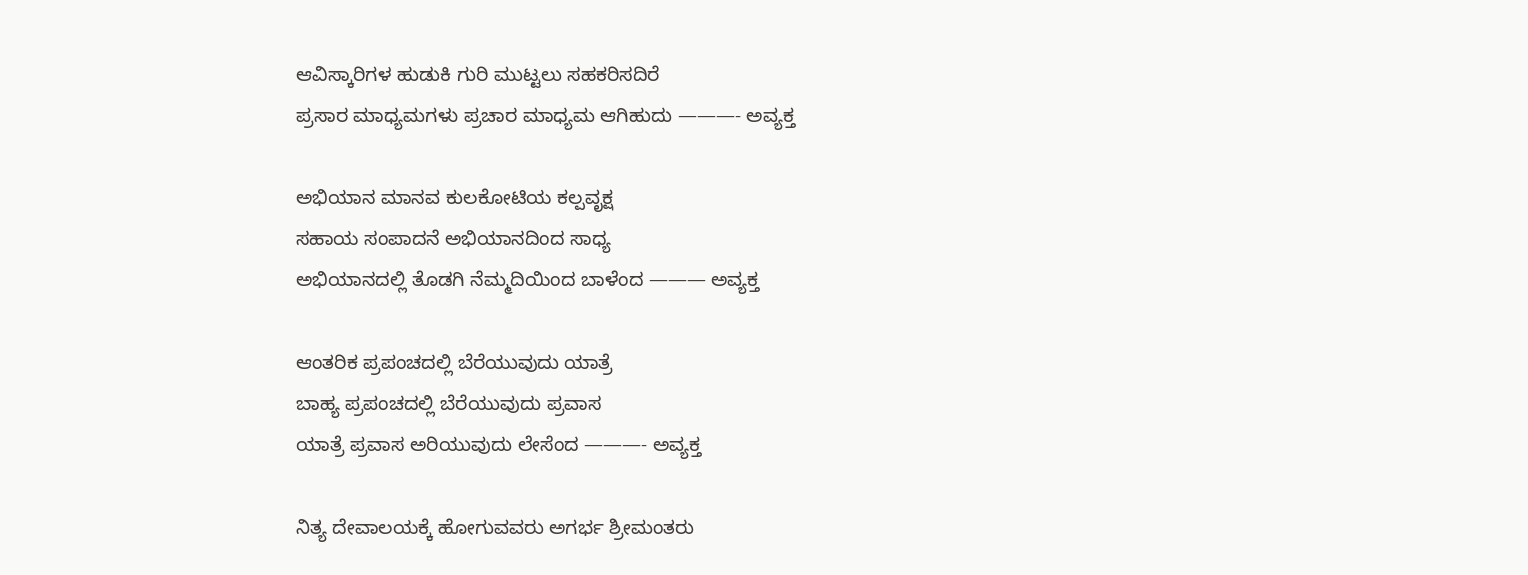ಆವಿಸ್ಕಾರಿಗಳ ಹುಡುಕಿ ಗುರಿ ಮುಟ್ಟಲು ಸಹಕರಿಸದಿರೆ
ಪ್ರಸಾರ ಮಾಧ್ಯಮಗಳು ಪ್ರಚಾರ ಮಾಧ್ಯಮ ಆಗಿಹುದು ———- ಅವ್ಯಕ್ತ

ಅಭಿಯಾನ ಮಾನವ ಕುಲಕೋಟಿಯ ಕಲ್ಪವೃಕ್ಷ
ಸಹಾಯ ಸಂಪಾದನೆ ಅಭಿಯಾನದಿಂದ ಸಾಧ್ಯ
ಅಭಿಯಾನದಲ್ಲಿ ತೊಡಗಿ ನೆಮ್ಮದಿಯಿಂದ ಬಾಳೆಂದ ——— ಅವ್ಯಕ್ತ

ಆಂತರಿಕ ಪ್ರಪಂಚದಲ್ಲಿ ಬೆರೆಯುವುದು ಯಾತ್ರೆ
ಬಾಹ್ಯ ಪ್ರಪಂಚದಲ್ಲಿ ಬೆರೆಯುವುದು ಪ್ರವಾಸ
ಯಾತ್ರೆ ಪ್ರವಾಸ ಅರಿಯುವುದು ಲೇಸೆಂದ ———- ಅವ್ಯಕ್ತ

ನಿತ್ಯ ದೇವಾಲಯಕ್ಕೆ ಹೋಗುವವರು ಅಗರ್ಭ ಶ್ರೀಮಂತರು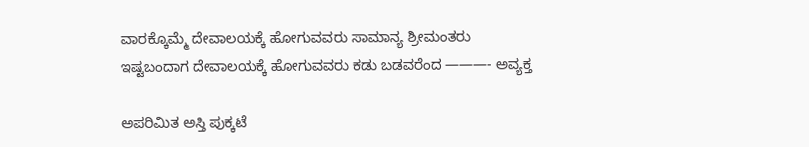ವಾರಕ್ಕೊಮ್ಮೆ ದೇವಾಲಯಕ್ಕೆ ಹೋಗುವವರು ಸಾಮಾನ್ಯ ಶ್ರೀಮಂತರು
ಇಷ್ಟಬಂದಾಗ ದೇವಾಲಯಕ್ಕೆ ಹೋಗುವವರು ಕಡು ಬಡವರೆಂದ ———- ಅವ್ಯಕ್ತ

ಅಪರಿಮಿತ ಅಸ್ತಿ ಪುಕ್ಕಟೆ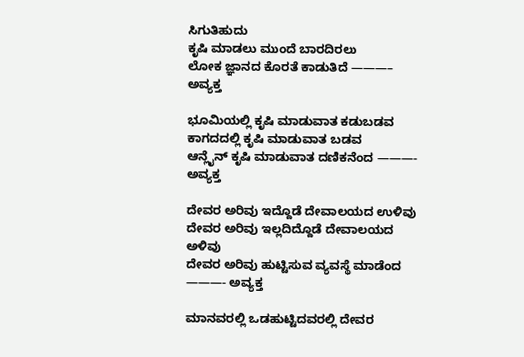ಸಿಗುತಿಹುದು
ಕೃಷಿ ಮಾಡಲು ಮುಂದೆ ಬಾರದಿರಲು
ಲೋಕ ಜ್ಞಾನದ ಕೊರತೆ ಕಾಡುತಿದೆ ———– ಅವ್ಯಕ್ತ

ಭೂಮಿಯಲ್ಲಿ ಕೃಷಿ ಮಾಡುವಾತ ಕಡುಬಡವ
ಕಾಗದದಲ್ಲಿ ಕೃಷಿ ಮಾಡುವಾತ ಬಡವ
ಆನ್ಲೈನ್ ಕೃಷಿ ಮಾಡುವಾತ ದಣಿಕನೆಂದ ———- ಅವ್ಯಕ್ತ

ದೇವರ ಅರಿವು ಇದ್ದೊಡೆ ದೇವಾಲಯದ ಉಳಿವು
ದೇವರ ಅರಿವು ಇಲ್ಲದಿದ್ದೊಡೆ ದೇವಾಲಯದ ಅಳಿವು
ದೇವರ ಅರಿವು ಹುಟ್ಟಿಸುವ ವ್ಯವಸ್ಥೆ ಮಾಡೆಂದ ———- ಅವ್ಯಕ್ತ

ಮಾನವರಲ್ಲಿ ಒಡಹುಟ್ಟಿದವರಲ್ಲಿ ದೇವರ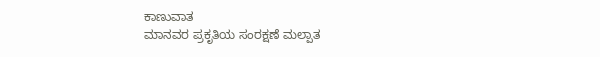ಕಾಣುವಾತ
ಮಾನವರ ಪ್ರಕೃತಿಯ ಸಂರಕ್ಷಣೆ ಮಲ್ಪಾತ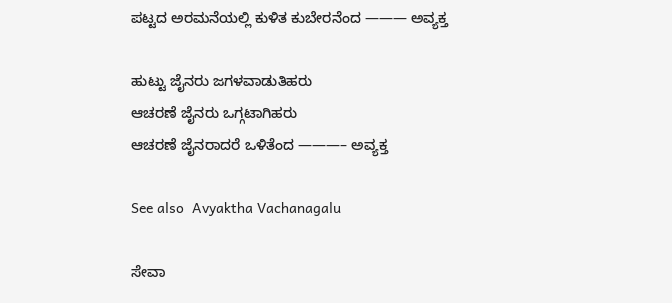ಪಟ್ಟದ ಅರಮನೆಯಲ್ಲಿ ಕುಳಿತ ಕುಬೇರನೆಂದ ——— ಅವ್ಯಕ್ತ

ಹುಟ್ಟು ಜೈನರು ಜಗಳವಾಡುತಿಹರು
ಆಚರಣೆ ಜೈನರು ಒಗ್ಗಟಾಗಿಹರು
ಆಚರಣೆ ಜೈನರಾದರೆ ಒಳಿತೆಂದ ———– ಅವ್ಯಕ್ತ

See also  Avyaktha Vachanagalu

ಸೇವಾ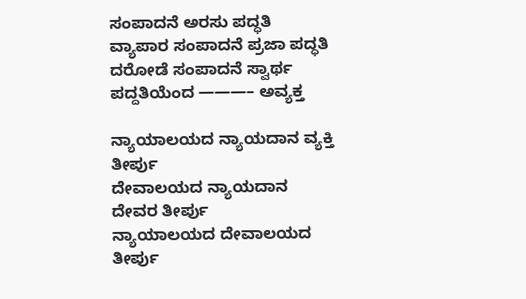ಸಂಪಾದನೆ ಅರಸು ಪದ್ಧತಿ
ವ್ಯಾಪಾರ ಸಂಪಾದನೆ ಪ್ರಜಾ ಪದ್ಧತಿ
ದರೋಡೆ ಸಂಪಾದನೆ ಸ್ವಾರ್ಥ ಪದ್ದತಿಯೆಂದ ———– ಅವ್ಯಕ್ತ

ನ್ಯಾಯಾಲಯದ ನ್ಯಾಯದಾನ ವ್ಯಕ್ತಿ ತೀರ್ಪು
ದೇವಾಲಯದ ನ್ಯಾಯದಾನ ದೇವರ ತೀರ್ಪು
ನ್ಯಾಯಾಲಯದ ದೇವಾಲಯದ ತೀರ್ಪು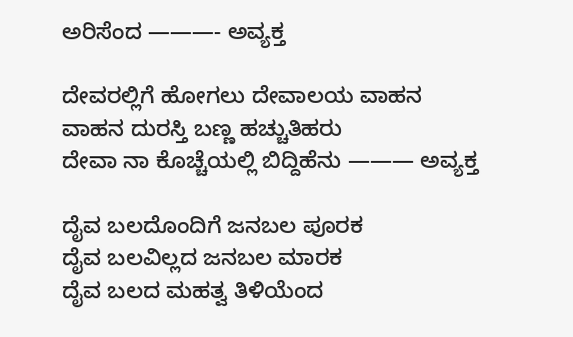ಅರಿಸೆಂದ ———- ಅವ್ಯಕ್ತ

ದೇವರಲ್ಲಿಗೆ ಹೋಗಲು ದೇವಾಲಯ ವಾಹನ
ವಾಹನ ದುರಸ್ತಿ ಬಣ್ಣ ಹಚ್ಚುತಿಹರು
ದೇವಾ ನಾ ಕೊಚ್ಚೆಯಲ್ಲಿ ಬಿದ್ದಿಹೆನು ——— ಅವ್ಯಕ್ತ

ದೈವ ಬಲದೊಂದಿಗೆ ಜನಬಲ ಪೂರಕ
ದೈವ ಬಲವಿಲ್ಲದ ಜನಬಲ ಮಾರಕ
ದೈವ ಬಲದ ಮಹತ್ವ ತಿಳಿಯೆಂದ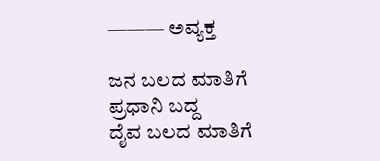——— ಅವ್ಯಕ್ತ

ಜನ ಬಲದ ಮಾತಿಗೆ ಪ್ರಧಾನಿ ಬದ್ದ
ದೈವ ಬಲದ ಮಾತಿಗೆ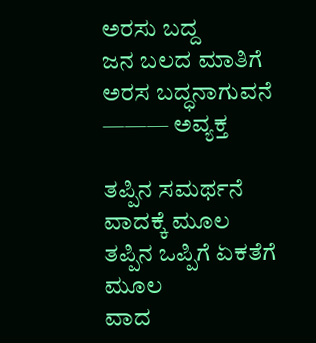ಅರಸು ಬದ್ದ
ಜನ ಬಲದ ಮಾತಿಗೆ ಅರಸ ಬದ್ಧನಾಗುವನೆ ——— ಅವ್ಯಕ್ತ

ತಪ್ಪಿನ ಸಮರ್ಥನೆ ವಾದಕ್ಕೆ ಮೂಲ
ತಪ್ಪಿನ ಒಪ್ಪಿಗೆ ಏಕತೆಗೆ ಮೂಲ
ವಾದ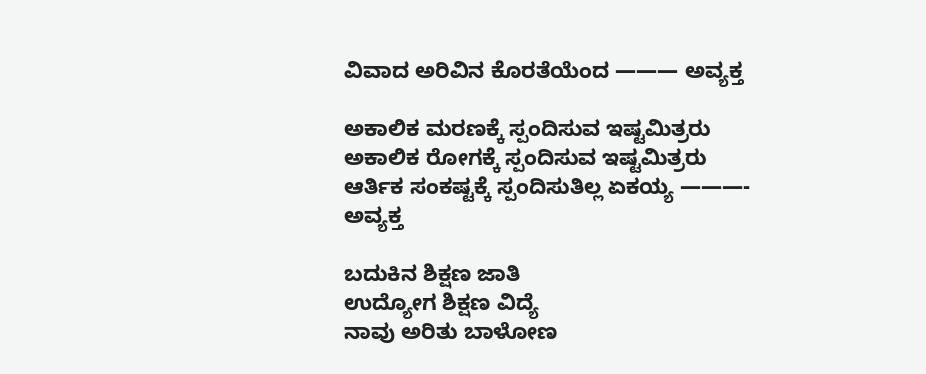ವಿವಾದ ಅರಿವಿನ ಕೊರತೆಯೆಂದ ——— ಅವ್ಯಕ್ತ

ಅಕಾಲಿಕ ಮರಣಕ್ಕೆ ಸ್ಪಂದಿಸುವ ಇಷ್ಟಮಿತ್ರರು
ಅಕಾಲಿಕ ರೋಗಕ್ಕೆ ಸ್ಪಂದಿಸುವ ಇಷ್ಟಮಿತ್ರರು
ಆರ್ತಿಕ ಸಂಕಷ್ಟಕ್ಕೆ ಸ್ಪಂದಿಸುತಿಲ್ಲ ಏಕಯ್ಯ ———- ಅವ್ಯಕ್ತ

ಬದುಕಿನ ಶಿಕ್ಷಣ ಜಾತಿ
ಉದ್ಯೋಗ ಶಿಕ್ಷಣ ವಿದ್ಯೆ
ನಾವು ಅರಿತು ಬಾಳೋಣ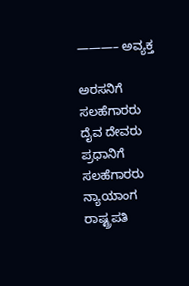———– ಅವ್ಯಕ್ತ

ಅರಸನಿಗೆ ಸಲಹೆಗಾರರು ದೈವ ದೇವರು
ಪ್ರಧಾನಿಗೆ ಸಲಹೆಗಾರರು ನ್ಯಾಯಾಂಗ ರಾಷ್ಟ್ರಪತಿ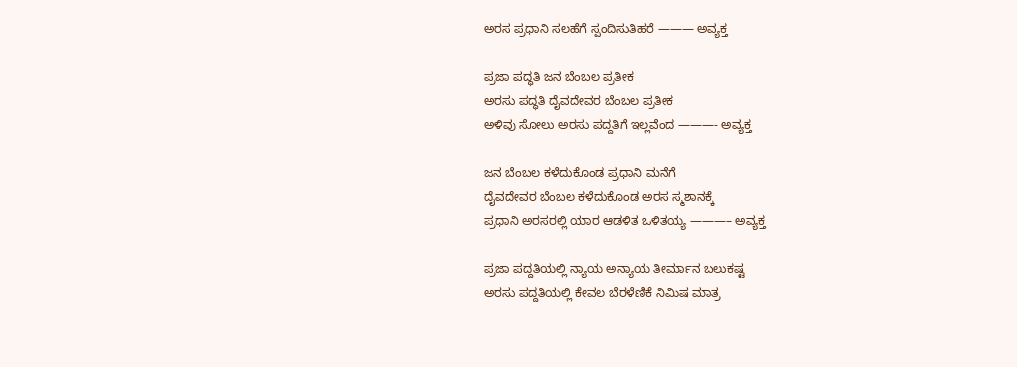ಅರಸ ಪ್ರಧಾನಿ ಸಲಹೆಗೆ ಸ್ಪಂದಿಸುತಿಹರೆ ——— ಅವ್ಯಕ್ತ

ಪ್ರಜಾ ಪದ್ಧತಿ ಜನ ಬೆಂಬಲ ಪ್ರತೀಕ
ಅರಸು ಪದ್ಧತಿ ದೈವದೇವರ ಬೆಂಬಲ ಪ್ರತೀಕ
ಅಳಿವು ಸೋಲು ಅರಸು ಪದ್ದತಿಗೆ ಇಲ್ಲವೆಂದ ———- ಅವ್ಯಕ್ತ

ಜನ ಬೆಂಬಲ ಕಳೆದುಕೊಂಡ ಪ್ರಧಾನಿ ಮನೆಗೆ
ದೈವದೇವರ ಬೆಂಬಲ ಕಳೆದುಕೊಂಡ ಅರಸ ಸ್ಮಶಾನಕ್ಕೆ
ಪ್ರಧಾನಿ ಅರಸರಲ್ಲಿ ಯಾರ ಆಡಳಿತ ಒಳಿತಯ್ಯ ———– ಅವ್ಯಕ್ತ

ಪ್ರಜಾ ಪದ್ದತಿಯಲ್ಲಿ ನ್ಯಾಯ ಅನ್ಯಾಯ ತೀರ್ಮಾನ ಬಲುಕಷ್ಟ
ಅರಸು ಪದ್ದತಿಯಲ್ಲಿ ಕೇವಲ ಬೆರಳೆಣಿಕೆ ನಿಮಿಷ ಮಾತ್ರ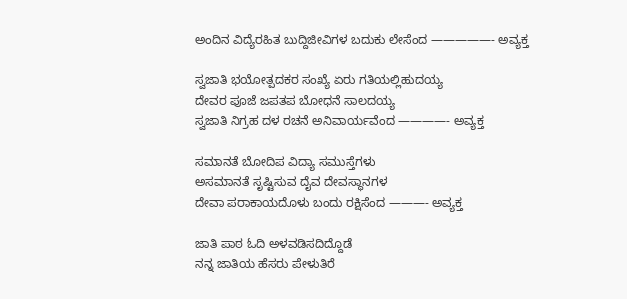ಅಂದಿನ ವಿದ್ಯೆರಹಿತ ಬುದ್ದಿಜೀವಿಗಳ ಬದುಕು ಲೇಸೆಂದ —————- ಅವ್ಯಕ್ತ

ಸ್ವಜಾತಿ ಭಯೋತ್ಪದಕರ ಸಂಖ್ಯೆ ಏರು ಗತಿಯಲ್ಲಿಹುದಯ್ಯ
ದೇವರ ಪೂಜೆ ಜಪತಪ ಬೋಧನೆ ಸಾಲದಯ್ಯ
ಸ್ವಜಾತಿ ನಿಗ್ರಹ ದಳ ರಚನೆ ಅನಿವಾರ್ಯವೆಂದ ————- ಅವ್ಯಕ್ತ

ಸಮಾನತೆ ಬೋದಿಪ ವಿದ್ಯಾ ಸಮುಸ್ತೆಗಳು
ಅಸಮಾನತೆ ಸೃಷ್ಟಿಸುವ ದೈವ ದೇವಸ್ಥಾನಗಳ
ದೇವಾ ಪರಾಕಾಯದೊಳು ಬಂದು ರಕ್ಷಿಸೆಂದ ———- ಅವ್ಯಕ್ತ

ಜಾತಿ ಪಾಠ ಓದಿ ಅಳವಡಿಸದಿದ್ದೊಡೆ
ನನ್ನ ಜಾತಿಯ ಹೆಸರು ಪೇಳುತಿರೆ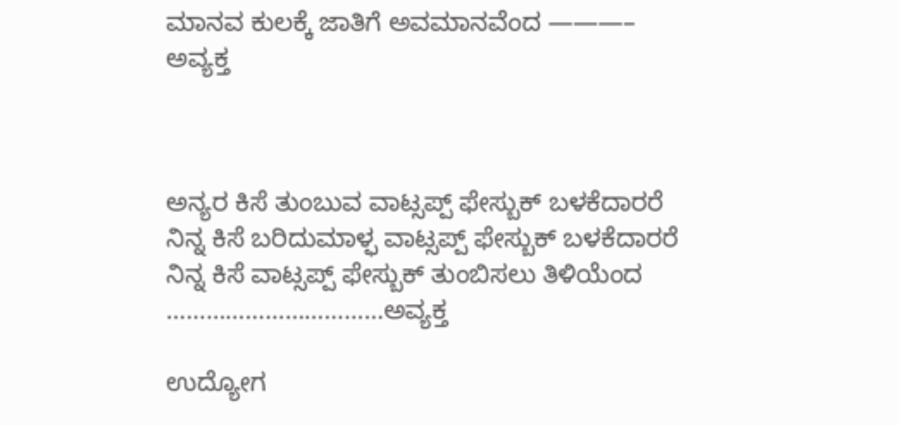ಮಾನವ ಕುಲಕ್ಕೆ ಜಾತಿಗೆ ಅವಮಾನವೆಂದ ———– ಅವ್ಯಕ್ತ



ಅನ್ಯರ ಕಿಸೆ ತುಂಬುವ ವಾಟ್ಸಪ್ಪ್ ಫೇಸ್ಬುಕ್ ಬಳಕೆದಾರರೆ
ನಿನ್ನ ಕಿಸೆ ಬರಿದುಮಾಳ್ಫ ವಾಟ್ಸಪ್ಪ್ ಫೇಸ್ಬುಕ್ ಬಳಕೆದಾರರೆ
ನಿನ್ನ ಕಿಸೆ ವಾಟ್ಸಪ್ಪ್ ಫೇಸ್ಬುಕ್ ತುಂಬಿಸಲು ತಿಳಿಯೆಂದ ……………………………ಅವ್ಯಕ್ತ

ಉದ್ಯೋಗ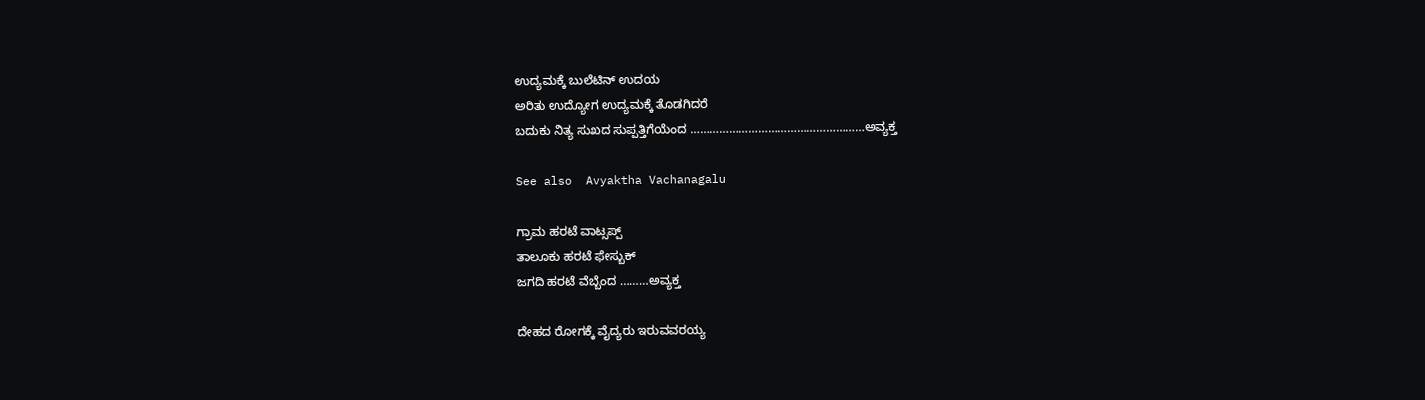ಉದ್ಯಮಕ್ಕೆ ಬುಲೆಟಿನ್ ಉದಯ
ಅರಿತು ಉದ್ಯೋಗ ಉದ್ಯಮಕ್ಕೆ ತೊಡಗಿದರೆ
ಬದುಕು ನಿತ್ಯ ಸುಖದ ಸುಪ್ಪತ್ತಿಗೆಯೆಂದ ………………………………………………ಅವ್ಯಕ್ತ

See also  Avyaktha Vachanagalu

ಗ್ರಾಮ ಹರಟೆ ವಾಟ್ಸಪ್ಪ್
ತಾಲೂಕು ಹರಟೆ ಫೇಸ್ಬುಕ್
ಜಗದಿ ಹರಟೆ ವೆಬ್ಬೆಂದ ………ಅವ್ಯಕ್ತ

ದೇಹದ ರೋಗಕ್ಕೆ ವೈದ್ಯರು ಇರುವವರಯ್ಯ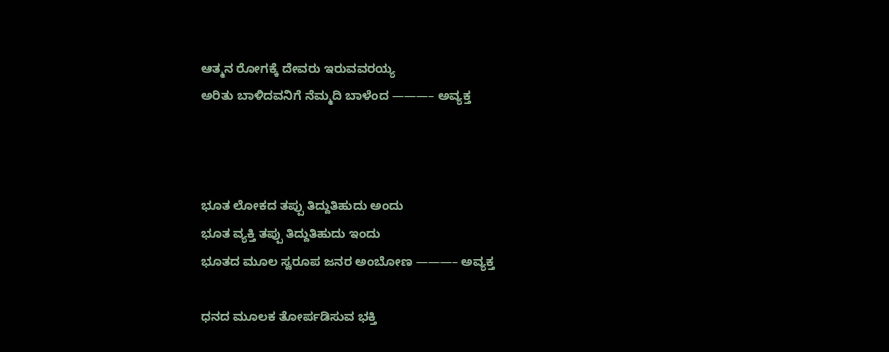ಆತ್ಮನ ರೋಗಕ್ಕೆ ದೇವರು ಇರುವವರಯ್ಯ
ಅರಿತು ಬಾಳಿದವನಿಗೆ ನೆಮ್ಮದಿ ಬಾಳೆಂದ ———– ಅವ್ಯಕ್ತ



ಭೂತ ಲೋಕದ ತಪ್ಪು ತಿದ್ದುತಿಹುದು ಅಂದು
ಭೂತ ವ್ಯಕ್ತಿ ತಪ್ಪು ತಿದ್ದುತಿಹುದು ಇಂದು
ಭೂತದ ಮೂಲ ಸ್ವರೂಪ ಜನರ ಅಂಬೋಣ ———– ಅವ್ಯಕ್ತ

ಧನದ ಮೂಲಕ ತೋರ್ಪಡಿಸುವ ಭಕ್ತಿ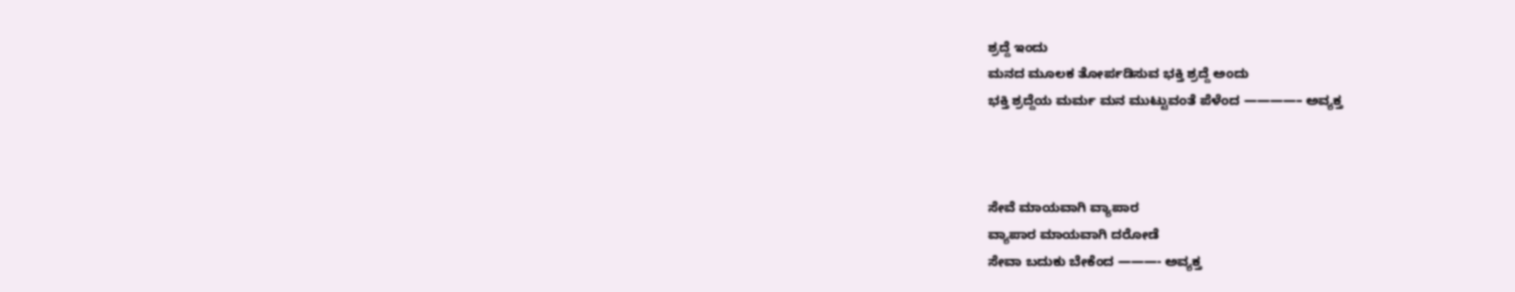ಶ್ರದ್ದೆ ಇಂದು
ಮನದ ಮೂಲಕ ತೋರ್ಪಡಿಸುವ ಭಕ್ತಿ ಶ್ರದ್ದೆ ಅಂದು
ಭಕ್ತಿ ಶ್ರದ್ದೆಯ ಮರ್ಮ ಮನ ಮುಟ್ಟುವಂತೆ ಪೆಳೆಂದ ————– ಅವ್ಯಕ್ತ



ಸೇವೆ ಮಾಯವಾಗಿ ವ್ಯಾಪಾರ
ವ್ಯಾಪಾರ ಮಾಯವಾಗಿ ದರೋಡೆ
ಸೇವಾ ಬದುಕು ಬೇಕೆಂದ ———- ಅವ್ಯಕ್ತ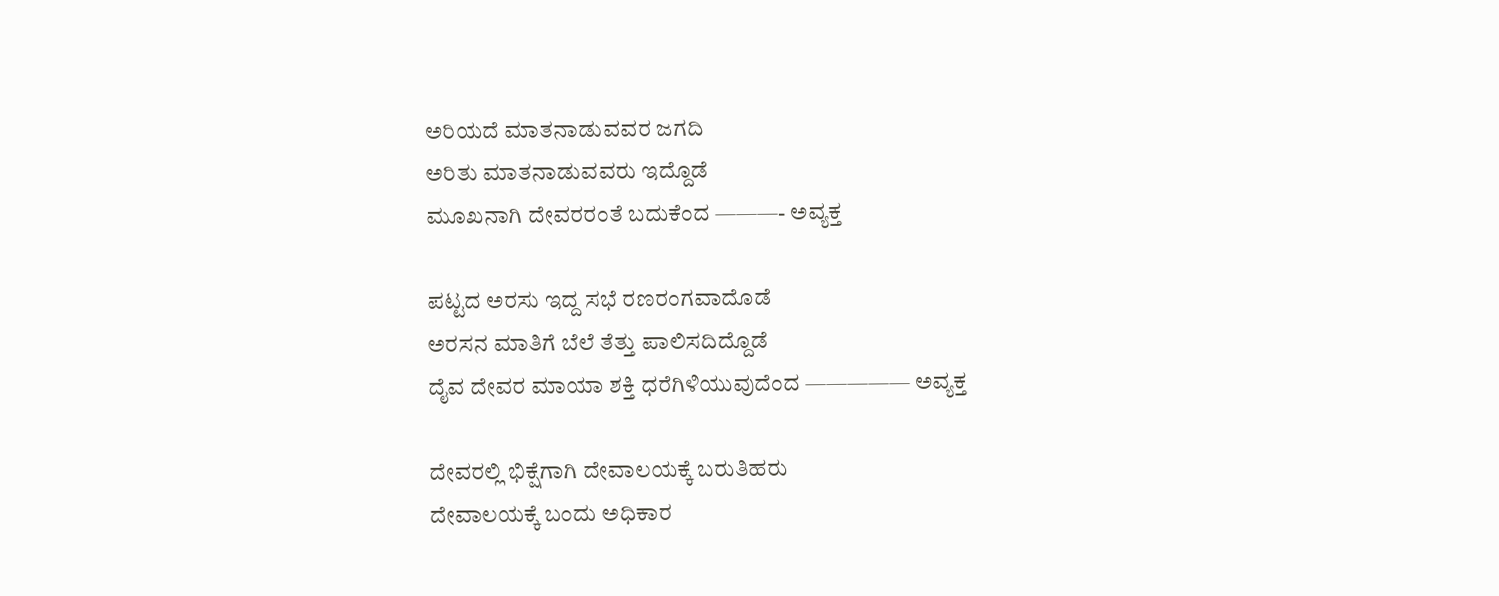ಅರಿಯದೆ ಮಾತನಾಡುವವರ ಜಗದಿ
ಅರಿತು ಮಾತನಾಡುವವರು ಇದ್ದೊಡೆ
ಮೂಖನಾಗಿ ದೇವರರಂತೆ ಬದುಕೆಂದ ———- ಅವ್ಯಕ್ತ

ಪಟ್ಟದ ಅರಸು ಇದ್ದ ಸಭೆ ರಣರಂಗವಾದೊಡೆ
ಅರಸನ ಮಾತಿಗೆ ಬೆಲೆ ತೆತ್ತು ಪಾಲಿಸದಿದ್ದೊಡೆ
ದೈವ ದೇವರ ಮಾಯಾ ಶಕ್ತಿ ಧರೆಗಿಳಿಯುವುದೆಂದ ————— ಅವ್ಯಕ್ತ

ದೇವರಲ್ಲಿ ಭಿಕ್ಷೆಗಾಗಿ ದೇವಾಲಯಕ್ಕೆ ಬರುತಿಹರು
ದೇವಾಲಯಕ್ಕೆ ಬಂದು ಅಧಿಕಾರ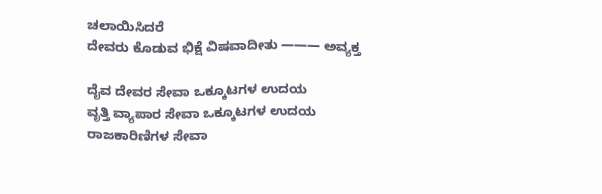ಚಲಾಯಿಸಿದರೆ
ದೇವರು ಕೊಡುವ ಭಿಕ್ಷೆ ವಿಷವಾದೀತು ——— ಅವ್ಯಕ್ತ

ದೈವ ದೇವರ ಸೇವಾ ಒಕ್ಕೂಟಗಳ ಉದಯ
ವೃತ್ತಿ ವ್ಯಾಪಾರ ಸೇವಾ ಒಕ್ಕೂಟಗಳ ಉದಯ
ರಾಜಕಾರಿಣಿಗಳ ಸೇವಾ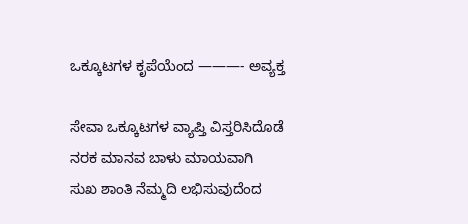ಒಕ್ಕೂಟಗಳ ಕೃಪೆಯೆಂದ ———- ಅವ್ಯಕ್ತ

ಸೇವಾ ಒಕ್ಕೂಟಗಳ ವ್ಯಾಪ್ತಿ ವಿಸ್ತರಿಸಿದೊಡೆ
ನರಕ ಮಾನವ ಬಾಳು ಮಾಯವಾಗಿ
ಸುಖ ಶಾಂತಿ ನೆಮ್ಮದಿ ಲಭಿಸುವುದೆಂದ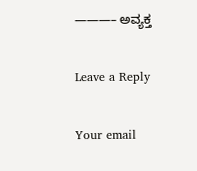———– ಅವ್ಯಕ್ತ

Leave a Reply

Your email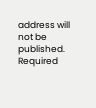address will not be published. Required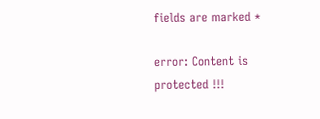fields are marked *

error: Content is protected !!!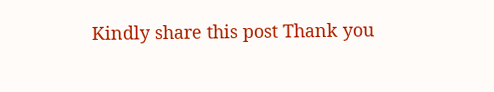Kindly share this post Thank you